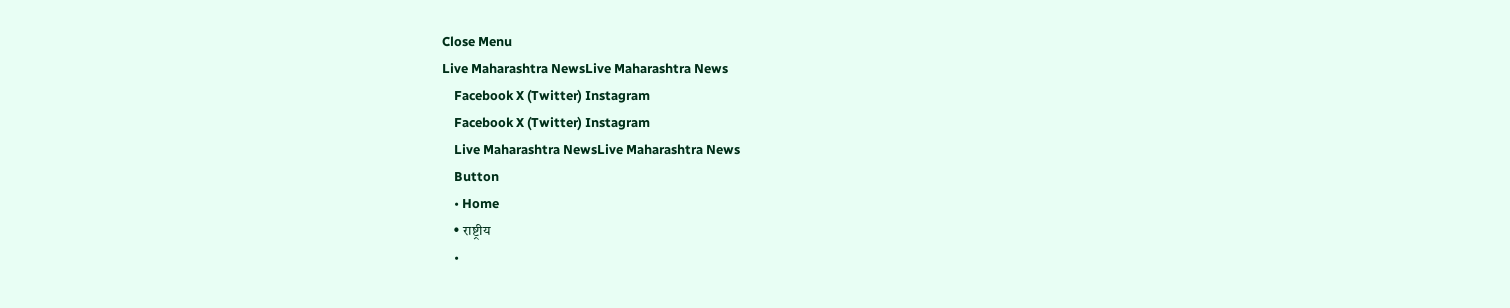Close Menu
Live Maharashtra NewsLive Maharashtra News
    Facebook X (Twitter) Instagram
    Facebook X (Twitter) Instagram
    Live Maharashtra NewsLive Maharashtra News
    Button
    • Home
    • राष्ट्रीय
    •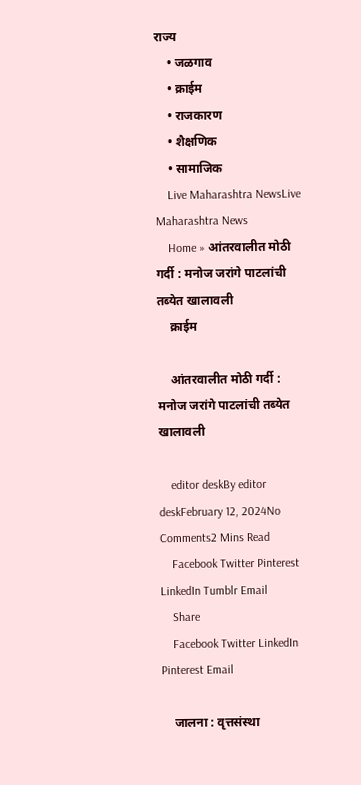राज्य
    • जळगाव
    • क्राईम
    • राजकारण
    • शैक्षणिक
    • सामाजिक
    Live Maharashtra NewsLive Maharashtra News
    Home » आंतरवालीत मोठी गर्दी : मनोज जरांगे पाटलांची तब्येत खालावली
    क्राईम

    आंतरवालीत मोठी गर्दी : मनोज जरांगे पाटलांची तब्येत खालावली

    editor deskBy editor deskFebruary 12, 2024No Comments2 Mins Read
    Facebook Twitter Pinterest LinkedIn Tumblr Email
    Share
    Facebook Twitter LinkedIn Pinterest Email

    जालना : वृत्तसंस्था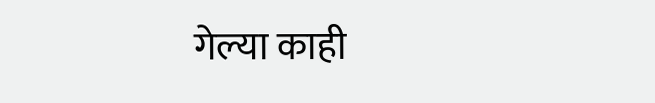गेल्या काही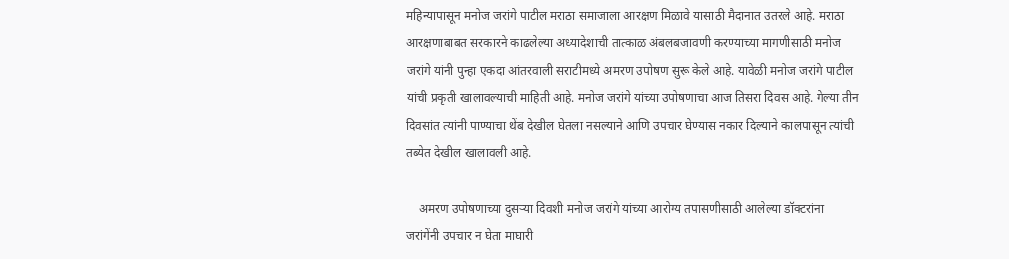महिन्यापासून मनोज जरांगे पाटील मराठा समाजाला आरक्षण मिळावे यासाठी मैदानात उतरले आहे. मराठा आरक्षणाबाबत सरकारने काढलेल्या अध्यादेशाची तात्काळ अंबलबजावणी करण्याच्या मागणीसाठी मनोज जरांगे यांनी पुन्हा एकदा आंतरवाली सराटीमध्ये अमरण उपोषण सुरू केले आहे. यावेळी मनोज जरांगे पाटील यांची प्रकृती खालावल्याची माहिती आहे. मनोज जरांगे यांच्या उपोषणाचा आज तिसरा दिवस आहे. गेल्या तीन दिवसांत त्यांनी पाण्याचा थेंब देखील घेतला नसल्याने आणि उपचार घेण्यास नकार दिल्याने कालपासून त्यांची तब्येत देखील खालावली आहे.

    अमरण उपोषणाच्या दुसऱ्या दिवशी मनोज जरांगे यांच्या आरोग्य तपासणीसाठी आलेल्या डॉक्टरांना जरांगेंनी उपचार न घेता माघारी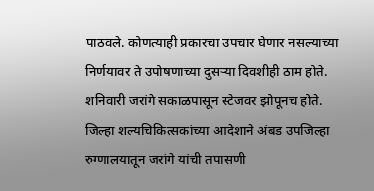पाठवले. कोणत्याही प्रकारचा उपचार घेणार नसल्याच्या निर्णयावर ते उपोषणाच्या दुसऱ्या दिवशीही ठाम होते. शनिवारी जरांगे सकाळपासून स्टेजवर झोपूनच होते. जिल्हा शल्यचिकित्सकांच्या आदेशाने अंबड उपजिल्हा रुग्णालयातून जरांगे यांची तपासणी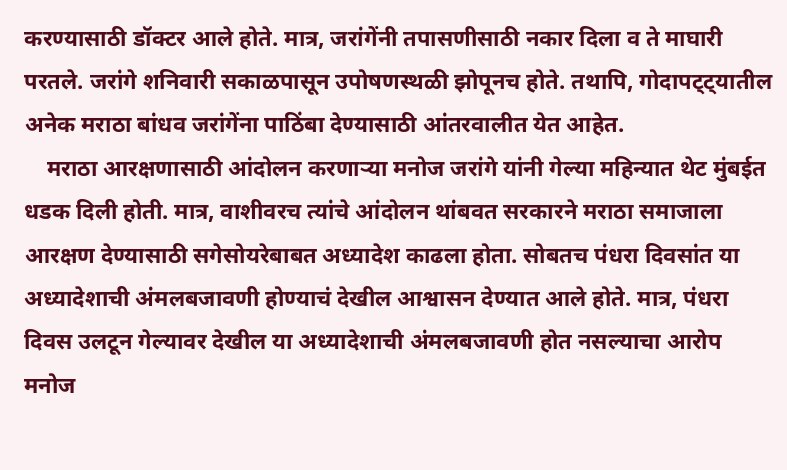करण्यासाठी डॉक्टर आले होते. मात्र, जरांगेंनी तपासणीसाठी नकार दिला व ते माघारी परतले. जरांगे शनिवारी सकाळपासून उपोषणस्थळी झोपूनच होते. तथापि, गोदापट्ट्यातील अनेक मराठा बांधव जरांगेंना पाठिंबा देण्यासाठी आंतरवालीत येत आहेत.
    मराठा आरक्षणासाठी आंदोलन करणाऱ्या मनोज जरांगे यांनी गेल्या महिन्यात थेट मुंबईत धडक दिली होती. मात्र, वाशीवरच त्यांचे आंदोलन थांबवत सरकारने मराठा समाजाला आरक्षण देण्यासाठी सगेसोयरेबाबत अध्यादेश काढला होता. सोबतच पंधरा दिवसांत या अध्यादेशाची अंमलबजावणी होण्याचं देखील आश्वासन देण्यात आले होते. मात्र, पंधरा दिवस उलटून गेल्यावर देखील या अध्यादेशाची अंमलबजावणी होत नसल्याचा आरोप मनोज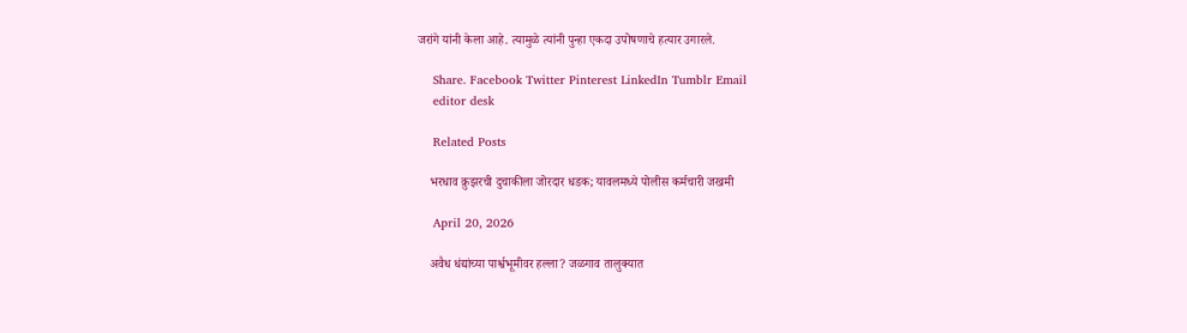जरांगे यांनी केला आहे. त्यामुळे त्यांनी पुन्हा एकदा उपोषणाचे हत्यार उगारले.

    Share. Facebook Twitter Pinterest LinkedIn Tumblr Email
    editor desk

    Related Posts

    भरधाव क्रुझरची दुचाकीला जोरदार धडक; यावलमध्ये पोलीस कर्मचारी जखमी

    April 20, 2026

    अवैध धंद्यांच्या पार्श्वभूमीवर हल्ला? जळगाव तालुक्यात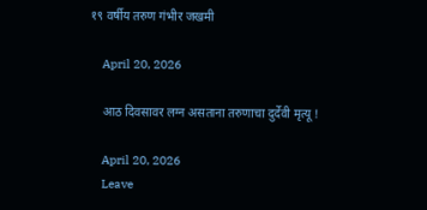१९ वर्षीय तरुण गंभीर जखमी

    April 20, 2026

    आठ दिवसावर लग्न असताना तरुणाचा दुर्देवी मृत्यू !

    April 20, 2026
    Leave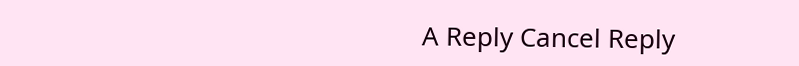A Reply Cancel Reply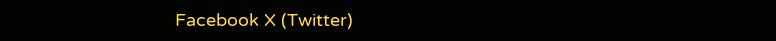Facebook X (Twitter)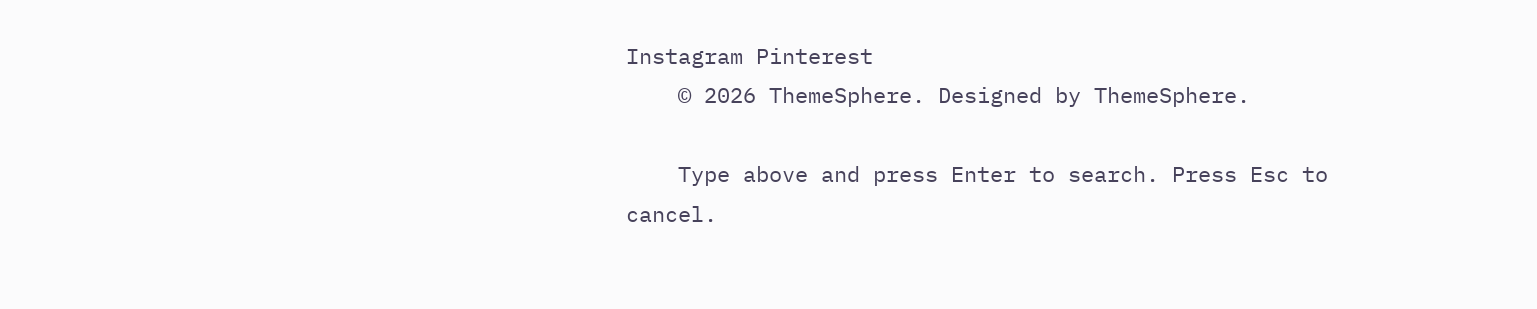Instagram Pinterest
    © 2026 ThemeSphere. Designed by ThemeSphere.

    Type above and press Enter to search. Press Esc to cancel.